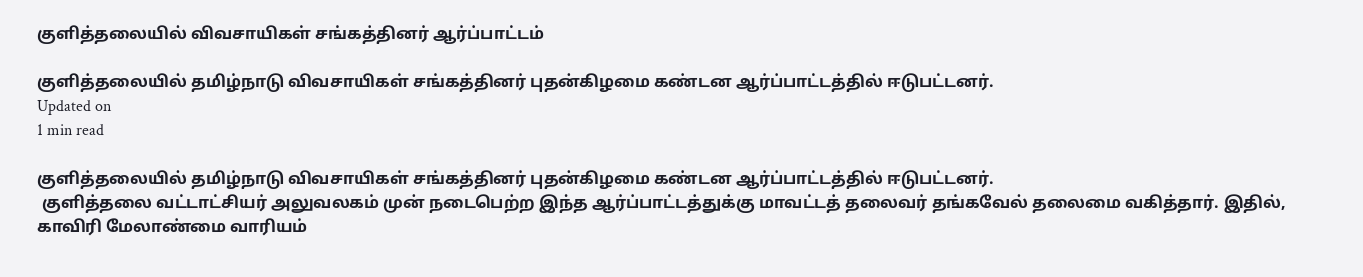குளித்தலையில் விவசாயிகள் சங்கத்தினர் ஆர்ப்பாட்டம்

குளித்தலையில் தமிழ்நாடு விவசாயிகள் சங்கத்தினர் புதன்கிழமை கண்டன ஆர்ப்பாட்டத்தில் ஈடுபட்டனர்.
Updated on
1 min read

குளித்தலையில் தமிழ்நாடு விவசாயிகள் சங்கத்தினர் புதன்கிழமை கண்டன ஆர்ப்பாட்டத்தில் ஈடுபட்டனர்.
 குளித்தலை வட்டாட்சியர் அலுவலகம் முன் நடைபெற்ற இந்த ஆர்ப்பாட்டத்துக்கு மாவட்டத் தலைவர் தங்கவேல் தலைமை வகித்தார். இதில், காவிரி மேலாண்மை வாரியம்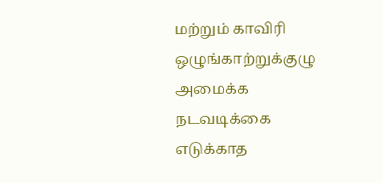மற்றும் காவிரி ஒழுங்காற்றுக்குழு அமைக்க நடவடிக்கை எடுக்காத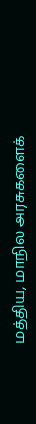மத்திய, மாநில அரசுகளைக்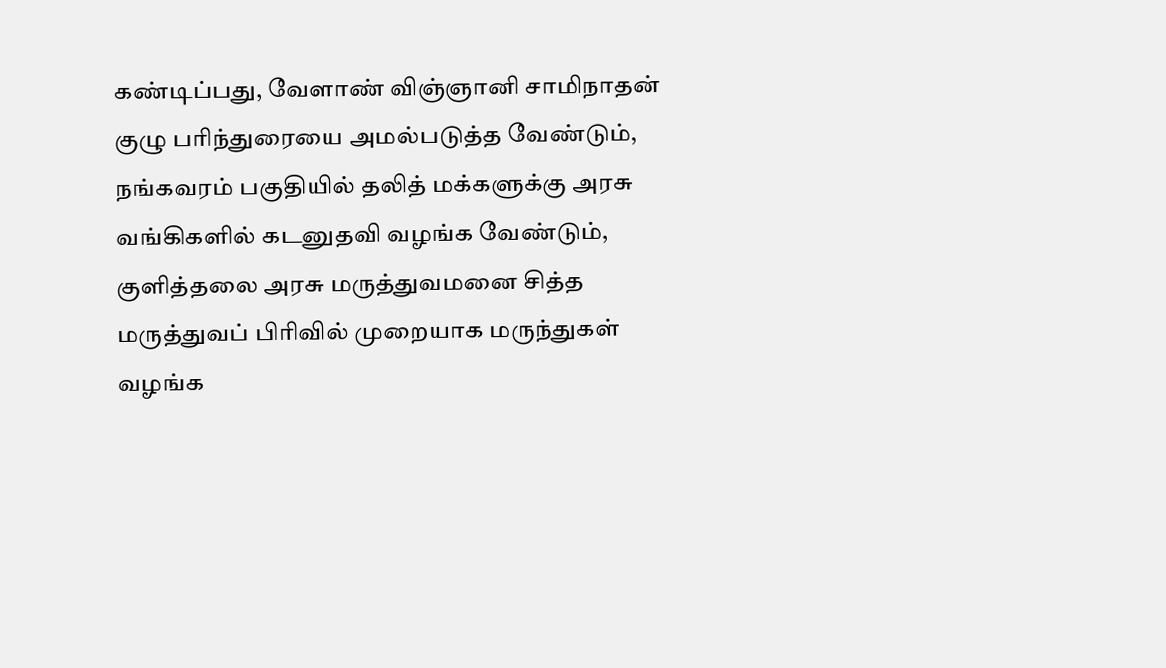கண்டிப்பது, வேளாண் விஞ்ஞானி சாமிநாதன் குழு பரிந்துரையை அமல்படுத்த வேண்டும், நங்கவரம் பகுதியில் தலித் மக்களுக்கு அரசு வங்கிகளில் கடனுதவி வழங்க வேண்டும்,  குளித்தலை அரசு மருத்துவமனை சித்த மருத்துவப் பிரிவில் முறையாக மருந்துகள் வழங்க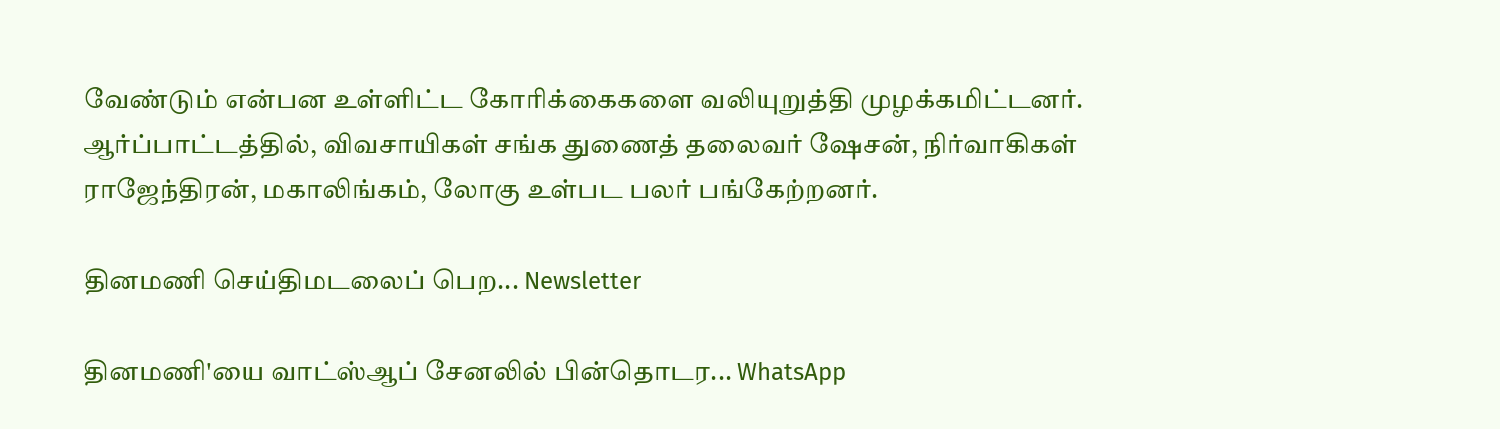வேண்டும் என்பன உள்ளிட்ட கோரிக்கைகளை வலியுறுத்தி முழக்கமிட்டனர். ஆர்ப்பாட்டத்தில், விவசாயிகள் சங்க துணைத் தலைவர் ஷேசன், நிர்வாகிகள் ராஜேந்திரன், மகாலிங்கம், லோகு உள்பட பலர் பங்கேற்றனர்.

தினமணி செய்திமடலைப் பெற... Newsletter

தினமணி'யை வாட்ஸ்ஆப் சேனலில் பின்தொடர... WhatsApp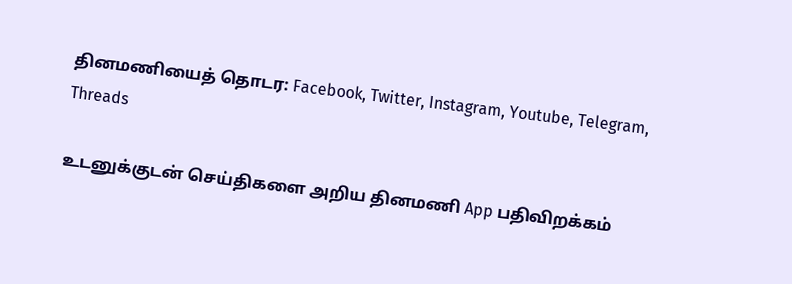தினமணியைத் தொடர: Facebook, Twitter, Instagram, Youtube, Telegram, Threads

உடனுக்குடன் செய்திகளை அறிய தினமணி App பதிவிறக்கம்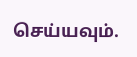செய்யவும்.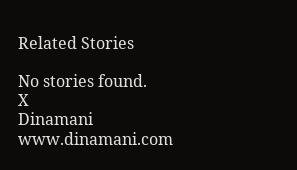Related Stories

No stories found.
X
Dinamani
www.dinamani.com